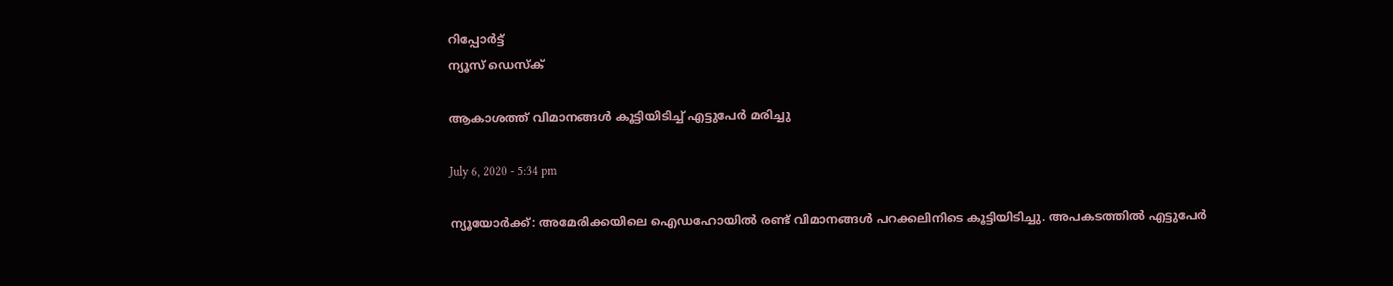റിപ്പോര്‍ട്ട്
ന്യൂസ് ഡെസ്ക്

ആകാശത്ത് വിമാനങ്ങള്‍ കൂട്ടിയിടിച്ച് എട്ടുപേര്‍ മരിച്ചു

July 6, 2020 - 5:34 pm

ന്യൂയോര്‍ക്ക്: അമേരിക്കയിലെ ഐഡഹോയില്‍ രണ്ട് വിമാനങ്ങള്‍ പറക്കലിനിടെ കൂട്ടിയിടിച്ചു. അപകടത്തില്‍ എട്ടുപേര്‍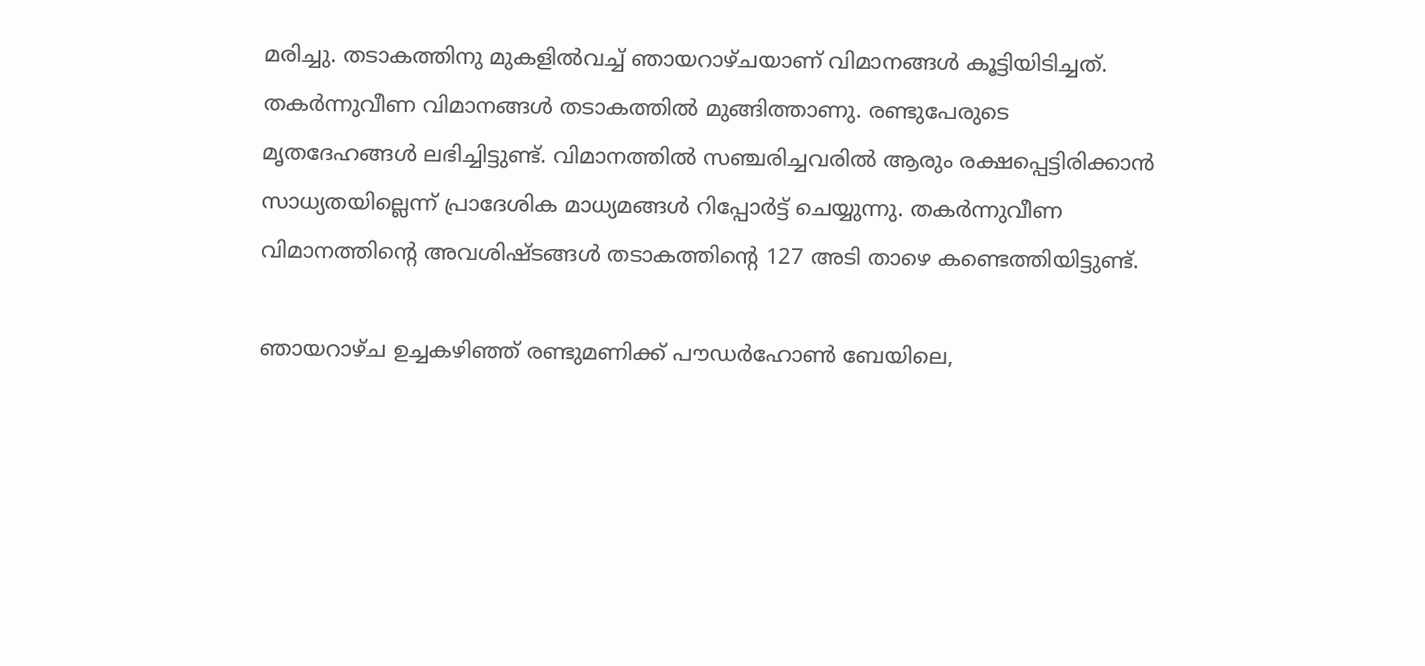മരിച്ചു. തടാകത്തിനു മുകളില്‍വച്ച് ഞായറാഴ്ചയാണ് വിമാനങ്ങള്‍ കൂട്ടിയിടിച്ചത്. തകര്‍ന്നുവീണ വിമാനങ്ങള്‍ തടാകത്തില്‍ മുങ്ങിത്താണു. രണ്ടുപേരുടെ മൃതദേഹങ്ങള്‍ ലഭിച്ചിട്ടുണ്ട്. വിമാനത്തില്‍ സഞ്ചരിച്ചവരില്‍ ആരും രക്ഷപ്പെട്ടിരിക്കാന്‍ സാധ്യതയില്ലെന്ന് പ്രാദേശിക മാധ്യമങ്ങള്‍ റിപ്പോര്‍ട്ട് ചെയ്യുന്നു. തകര്‍ന്നുവീണ വിമാനത്തിന്റെ അവശിഷ്ടങ്ങള്‍ തടാകത്തിന്റെ 127 അടി താഴെ കണ്ടെത്തിയിട്ടുണ്ട്.

ഞായറാഴ്ച ഉച്ചകഴിഞ്ഞ് രണ്ടുമണിക്ക് പൗഡര്‍ഹോണ്‍ ബേയിലെ,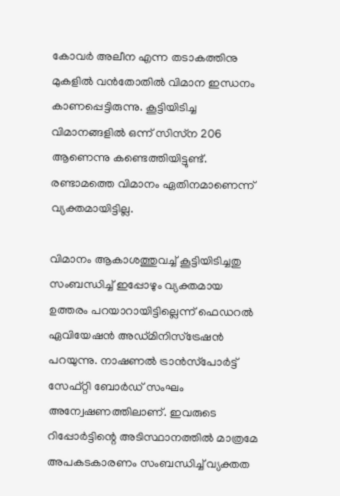കോവര്‍ അലീന എന്ന തടാകത്തിനു മുകളില്‍ വന്‍തോതില്‍ വിമാന ഇന്ധനം കാണപ്പെട്ടിരുന്നു. കൂട്ടിയിടിച്ച വിമാനങ്ങളില്‍ ഒന്ന് സിസ്‌ന 206 ആണെന്നു കണ്ടെത്തിയിട്ടുണ്ട്. രണ്ടാമത്തെ വിമാനം ഏതിനമാണെന്ന് വ്യക്തമായിട്ടില്ല.

വിമാനം ആകാശത്തുവച്ച് കൂട്ടിയിടിച്ചതു സംബന്ധിച്ച് ഇപ്പോഴും വ്യക്തമായ ഉത്തരം പറയാറായിട്ടില്ലെന്ന് ഫെഡറല്‍ ഏവിയേഷന്‍ അഡ്മിനിസ്‌ട്രേഷന്‍ പറയുന്നു. നാഷണല്‍ ട്രാന്‍സ്‌പോര്‍ട്ട് സേഫ്റ്റി ബോര്‍ഡ് സംഘം അന്വേഷണത്തിലാണ്. ഇവരുടെ റിപ്പോര്‍ട്ടിന്റെ അടിസ്ഥാനത്തില്‍ മാത്രമേ അപകടകാരണം സംബന്ധിച്ച് വ്യക്തത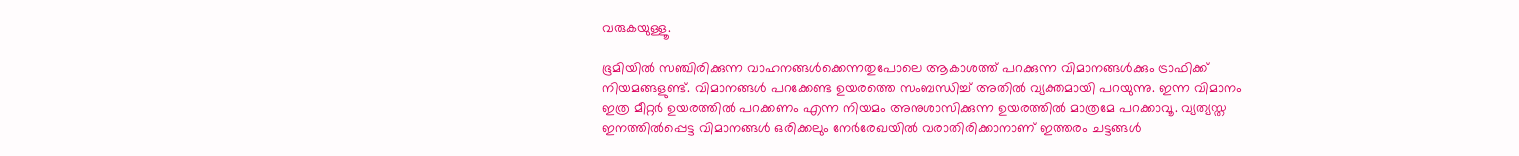വരുകയുള്ളൂ.

ഭൂമിയില്‍ സഞ്ചിരിക്കുന്ന വാഹനങ്ങള്‍ക്കെന്നതുപോലെ ആകാശത്ത് പറക്കുന്ന വിമാനങ്ങള്‍ക്കും ട്രാഫിക്ക് നിയമങ്ങളുണ്ട്. വിമാനങ്ങള്‍ പറക്കേണ്ട ഉയരത്തെ സംബന്ധിച്ച് അതില്‍ വ്യക്തമായി പറയുന്നു. ഇന്ന വിമാനം ഇത്ര മീറ്റര്‍ ഉയരത്തില്‍ പറക്കണം എന്ന നിയമം അനുശാസിക്കുന്ന ഉയരത്തില്‍ മാത്രമേ പറക്കാവൂ. വ്യത്യസ്ത ഇനത്തില്‍പ്പെട്ട വിമാനങ്ങള്‍ ഒരിക്കലും നേര്‍രേഖയില്‍ വരാതിരിക്കാനാണ് ഇത്തരം ചട്ടങ്ങള്‍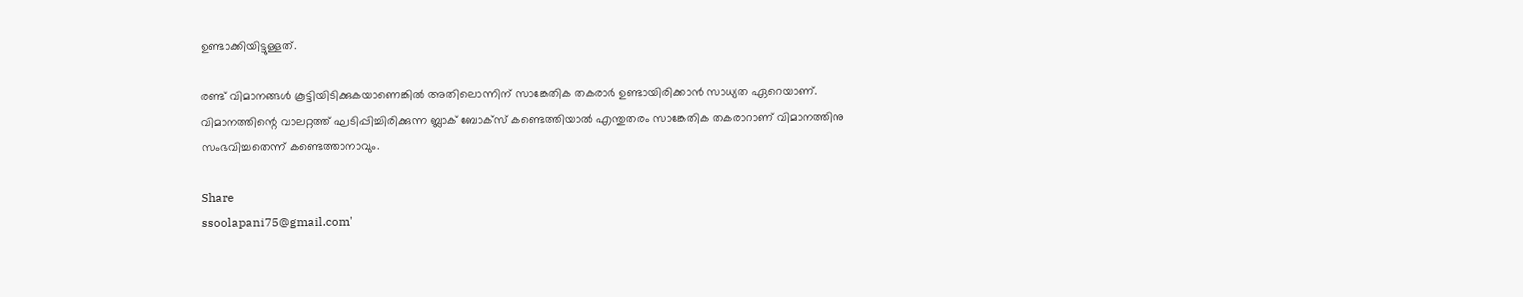ഉണ്ടാക്കിയിട്ടുള്ളത്.

രണ്ട് വിമാനങ്ങള്‍ കൂട്ടിയിടിക്കുകയാണെങ്കില്‍ അതിലൊന്നിന് സാങ്കേതിക തകരാര്‍ ഉണ്ടായിരിക്കാന്‍ സാധ്യത ഏറെയാണ്. വിമാനത്തിന്റെ വാലറ്റത്ത് ഘടിപ്പിച്ചിരിക്കുന്ന ബ്ലാക് ബോക്‌സ് കണ്ടെത്തിയാല്‍ എന്തുതരം സാങ്കേതിക തകരാറാണ് വിമാനത്തിനു സംഭവിച്ചതെന്ന് കണ്ടെത്താനാവും.

Share
ssoolapani75@gmail.com'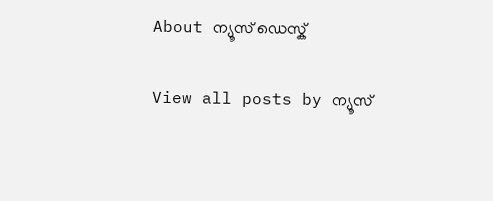About ന്യൂസ് ഡെസ്ക്

View all posts by ന്യൂസ്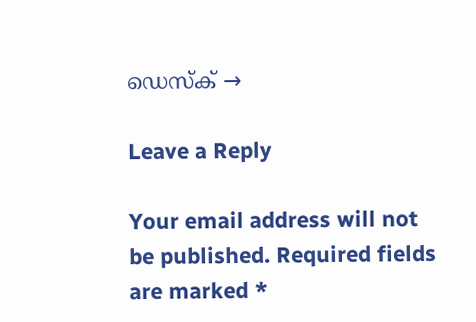ഡെസ്ക് →

Leave a Reply

Your email address will not be published. Required fields are marked *